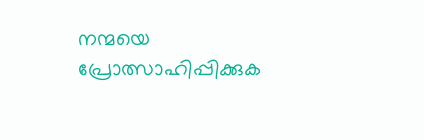നന്മയെ പ്രോത്സാഹിപ്പിക്കുക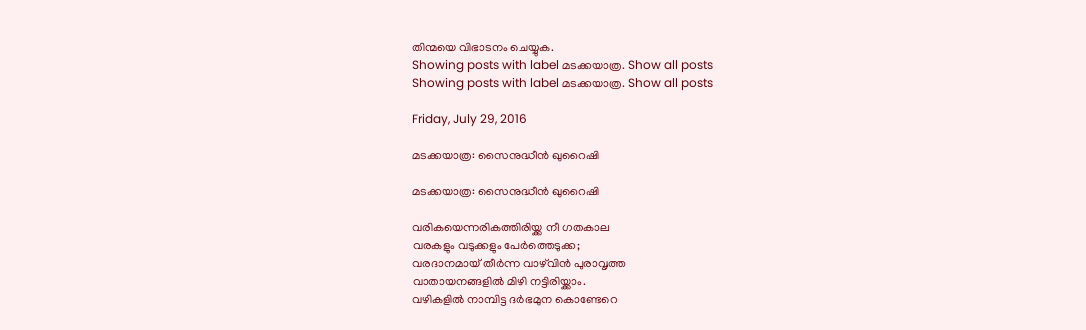തിന്മയെ വിഭാടനം ചെയ്യുക.
Showing posts with label മടക്കയാത്ര. Show all posts
Showing posts with label മടക്കയാത്ര. Show all posts

Friday, July 29, 2016

മടക്കയാത്ര: സൈനുദ്ധീന്‍ ഖുറൈഷി

മടക്കയാത്ര: സൈനുദ്ധീന്‍ ഖുറൈഷി

വരികയെന്നരികത്തിരിയ്ക്ക നീ ഗതകാല
വരകളും വടുക്കളും പേര്‍ത്തെടുക്ക;
വരദാനമായ് തീര്‍ന്ന വാഴ്‌വിന്‍ പുരാവൃത്ത
വാതായനങ്ങളില്‍ മിഴി നട്ടിരിയ്ക്കാം.
വഴികളില്‍ നാമ്പിട്ട ദര്‍ഭമുന കൊണ്ടേറെ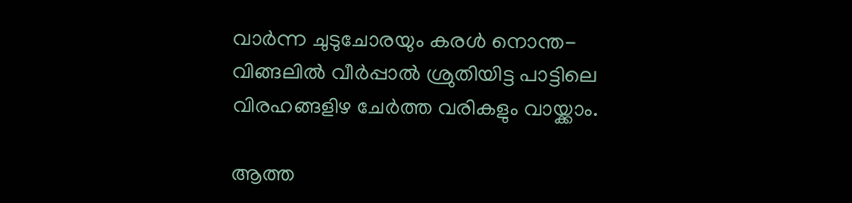വാര്‍ന്ന ചുടുചോരയും കരള്‍ നൊന്ത-
വിങ്ങലില്‍ വീര്‍പ്പാല്‍ ശ്രുതിയിട്ട പാട്ടിലെ
വിരഹങ്ങളിഴ ചേര്‍ത്ത വരികളും വായ്ക്കാം.

ആത്ത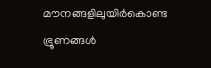മൗനങ്ങളിലുയിര്‍കൊണ്ട ഭ്രൂണങ്ങള്‍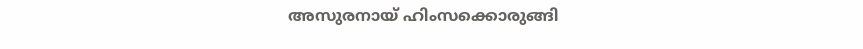അസുരനായ് ഹിംസക്കൊരുങ്ങി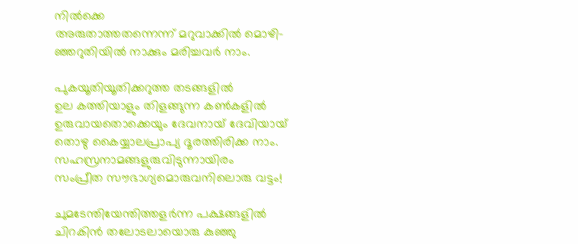നില്‍ക്കെ
അരുതാത്തതന്നെന്ന് മറുവാക്കില്‍ മൊഴി-
ഞ്ഞറുതിയില്‍ നാക്കും മരിച്ചവര്‍ നാം.

പുകയൂതിയൂതിക്കറുത്ത തടങ്ങളില്‍
ഉല കത്തിയാളും തിളങ്ങുന്ന കണ്‍കളില്‍
ഉരുവായതൊക്കെയും ദേവനായ് ദേവിയായ്
തൊഴു കൈയ്യാലപ്രാപ്യ ദൂരത്തിരിക്ക നാം.
സഹസ്രനാമങ്ങളുരുവിടുന്നായിരം
സംപ്രീത സൗഭാഗ്യമൊരുവനിലൊരു വട്ടം!

ചുമടേന്തിയേന്തിത്തളര്‍ന്ന പക്ഷങ്ങളില്‍
ചിറകിന്‍ തലോടലായൊരു കുഞ്ഞു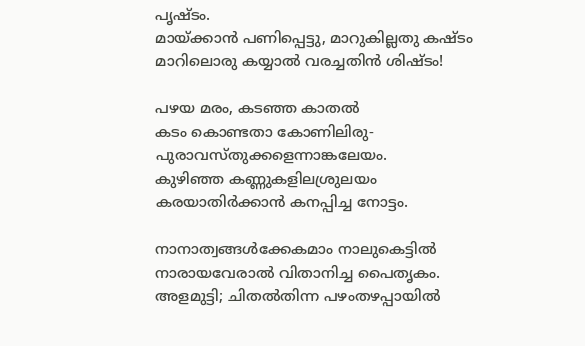പൃഷ്ടം.
മായ്ക്കാന്‍ പണിപ്പെട്ടു, മാറുകില്ലതു കഷ്ടം
മാറിലൊരു കയ്യാല്‍ വരച്ചതിന്‍ ശിഷ്ടം!

പഴയ മരം, കടഞ്ഞ കാതല്‍
കടം കൊണ്ടതാ കോണിലിരു-
പുരാവസ്തുക്കളെന്നാങ്കലേയം.
കുഴിഞ്ഞ കണ്ണുകളിലശ്രുലയം
കരയാതിര്‍ക്കാന്‍ കനപ്പിച്ച നോട്ടം.

നാനാത്വങ്ങള്‍ക്കേകമാം നാലുകെട്ടില്‍
നാരായവേരാല്‍ വിതാനിച്ച പൈതൃകം.
അളമുട്ടി; ചിതല്‍തിന്ന പഴംതഴപ്പായില്‍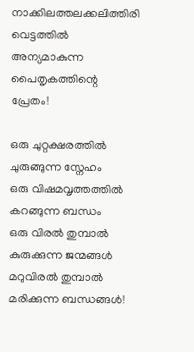നാക്കിലത്തലക്കലിത്തിരി വെട്ടത്തില്‍
അന്യമാകുന്ന പൈതൃകത്തിന്റെ പ്രേതം!

ഒരു ചുറ്റക്ഷരത്തില്‍ ചുരുങ്ങുന്ന സ്നേഹം
ഒരു വിഷമവൃത്തത്തില്‍ കറങ്ങുന്ന ബന്ധം
ഒരു വിരല്‍ തുമ്പാല്‍ കുരുക്കുന്ന ജന്മങ്ങള്‍
മറുവിരല്‍ തുമ്പാല്‍ മരിക്കുന്ന ബന്ധങ്ങള്‍!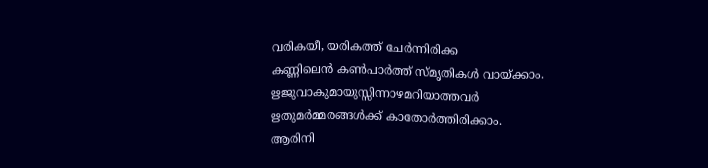വരികയീ, യരികത്ത് ചേര്‍ന്നിരിക്ക
കണ്ണിലെന്‍ കണ്‍പാര്‍ത്ത് സ്മൃതികള്‍ വായ്ക്കാം.
ഋജുവാകുമായുസ്സിന്നാഴമറിയാത്തവര്‍
ഋതുമര്‍മ്മരങ്ങള്‍ക്ക് കാതോര്‍ത്തിരിക്കാം.
ആരിനി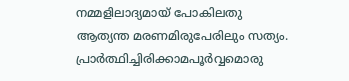നമ്മളിലാദ്യമായ് പോകിലതു
ആത്യന്ത മരണമിരുപേരിലും സത്യം.
പ്രാര്‍ത്ഥിച്ചിരിക്കാമപൂര്‍വ്വമൊരു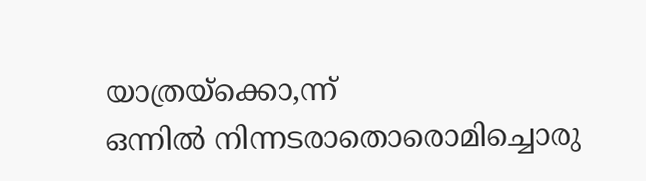യാത്രയ്ക്കൊ,ന്ന്
ഒന്നില്‍ നിന്നടരാതൊരൊമിച്ചൊരു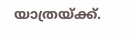യാത്രയ്ക്ക്.